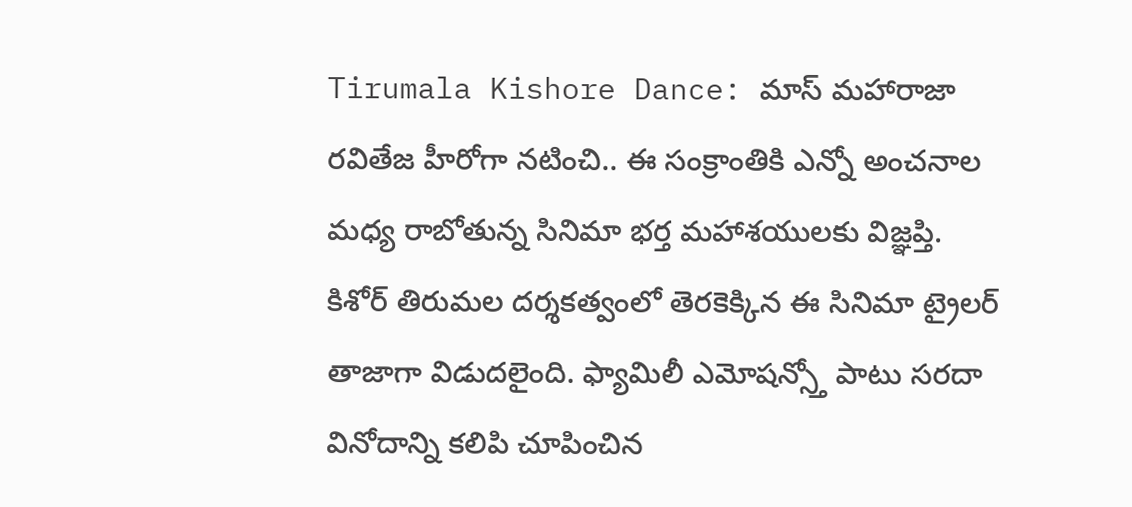Tirumala Kishore Dance: మాస్ మహారాజా రవితేజ హీరోగా నటించి.. ఈ సంక్రాంతికి ఎన్నో అంచనాల మధ్య రాబోతున్న సినిమా భర్త మహాశయులకు విజ్ఞప్తి. కిశోర్ తిరుమల దర్శకత్వంలో తెరకెక్కిన ఈ సినిమా ట్రైలర్ తాజాగా విడుదలైంది. ఫ్యామిలీ ఎమోషన్స్తో పాటు సరదా వినోదాన్ని కలిపి చూపించిన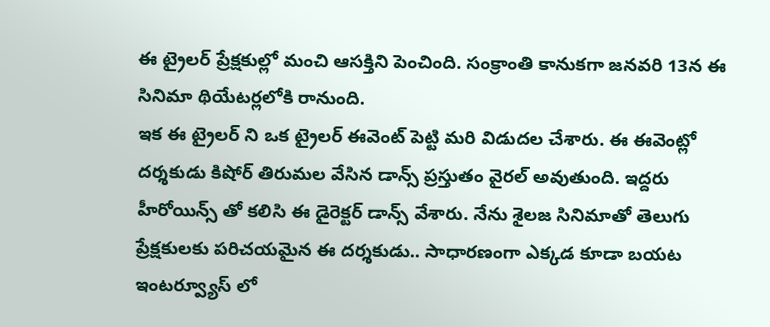ఈ ట్రైలర్ ప్రేక్షకుల్లో మంచి ఆసక్తిని పెంచింది. సంక్రాంతి కానుకగా జనవరి 13న ఈ సినిమా థియేటర్లలోకి రానుంది.
ఇక ఈ ట్రైలర్ ని ఒక ట్రైలర్ ఈవెంట్ పెట్టి మరి విడుదల చేశారు. ఈ ఈవెంట్లో దర్శకుడు కిషోర్ తిరుమల వేసిన డాన్స్ ప్రస్తుతం వైరల్ అవుతుంది. ఇద్దరు హీరోయిన్స్ తో కలిసి ఈ డైరెక్టర్ డాన్స్ వేశారు. నేను శైలజ సినిమాతో తెలుగు ప్రేక్షకులకు పరిచయమైన ఈ దర్శకుడు.. సాధారణంగా ఎక్కడ కూడా బయట ఇంటర్వ్యూస్ లో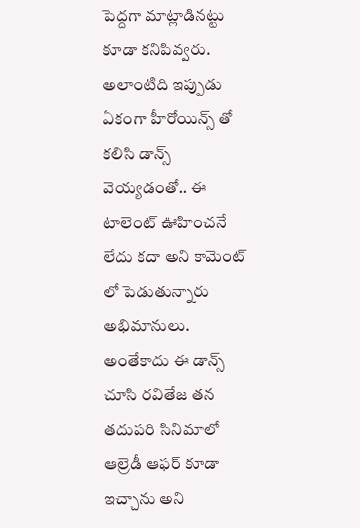పెద్దగా మాట్లాడినట్టు కూడా కనిపివ్వరు. అలాంటిది ఇప్పుడు ఏకంగా హీరోయిన్స్ తో కలిసి డాన్స్ వెయ్యడంతో.. ఈ టాలెంట్ ఊహించనే లేదు కదా అని కామెంట్ లో పెడుతున్నారు అభిమానులు. అంతేకాదు ఈ డాన్స్ చూసి రవితేజ తన తదుపరి సినిమాలో ఆల్రెడీ ఆఫర్ కూడా ఇచ్చాను అని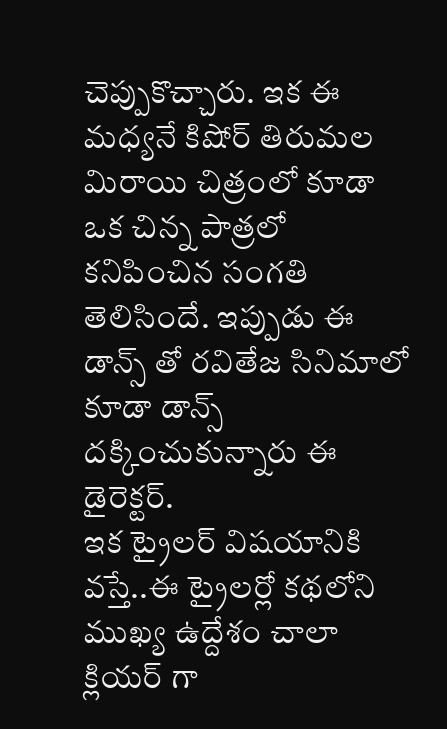చెప్పుకొచ్చారు. ఇక ఈ మధ్యనే కిషోర్ తిరుమల మిరాయి చిత్రంలో కూడా ఒక చిన్న పాత్రలో కనిపించిన సంగతి తెలిసిందే. ఇప్పుడు ఈ డాన్స్ తో రవితేజ సినిమాలో కూడా డాన్స్ దక్కించుకున్నారు ఈ డైరెక్టర్.
ఇక ట్రైలర్ విషయానికి వస్తే..ఈ ట్రైలర్లో కథలోని ముఖ్య ఉద్దేశం చాలా క్లియర్ గా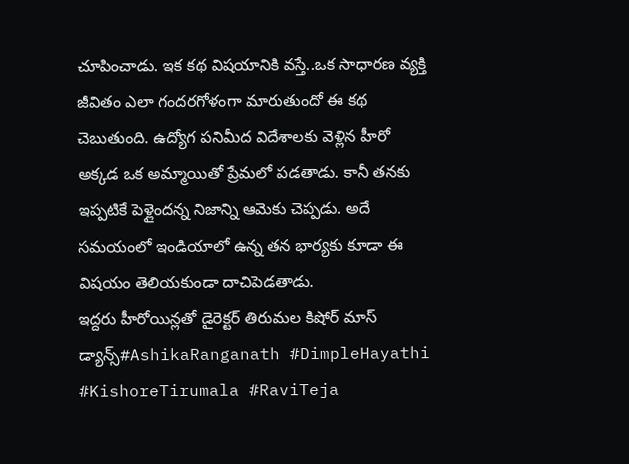చూపించాడు. ఇక కథ విషయానికి వస్తే..ఒక సాధారణ వ్యక్తి జీవితం ఎలా గందరగోళంగా మారుతుందో ఈ కథ చెబుతుంది. ఉద్యోగ పనిమీద విదేశాలకు వెళ్లిన హీరో అక్కడ ఒక అమ్మాయితో ప్రేమలో పడతాడు. కానీ తనకు ఇప్పటికే పెళ్లైందన్న నిజాన్ని ఆమెకు చెప్పడు. అదే సమయంలో ఇండియాలో ఉన్న తన భార్యకు కూడా ఈ విషయం తెలియకుండా దాచిపెడతాడు.
ఇద్దరు హీరోయిన్లతో డైరెక్టర్ తిరుమల కిషోర్ మాస్ డ్యాన్స్#AshikaRanganath #DimpleHayathi #KishoreTirumala #RaviTeja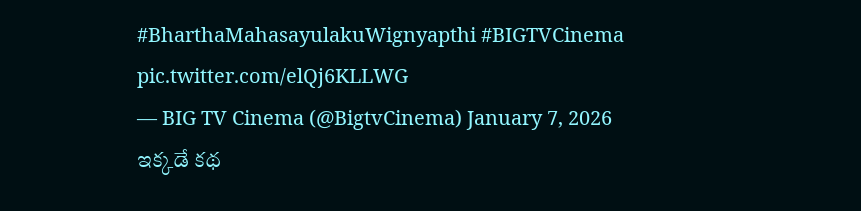#BharthaMahasayulakuWignyapthi #BIGTVCinema pic.twitter.com/elQj6KLLWG
— BIG TV Cinema (@BigtvCinema) January 7, 2026
ఇక్కడే కథ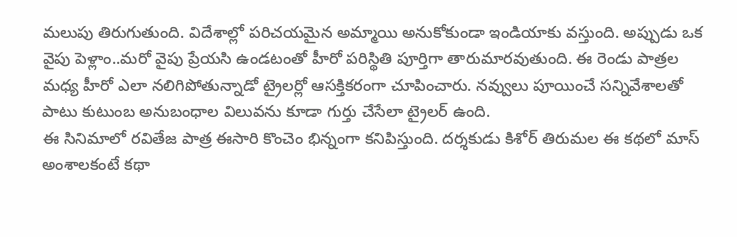మలుపు తిరుగుతుంది. విదేశాల్లో పరిచయమైన అమ్మాయి అనుకోకుండా ఇండియాకు వస్తుంది. అప్పుడు ఒక వైపు పెళ్లాం..మరో వైపు ప్రేయసి ఉండటంతో హీరో పరిస్థితి పూర్తిగా తారుమారవుతుంది. ఈ రెండు పాత్రల మధ్య హీరో ఎలా నలిగిపోతున్నాడో ట్రైలర్లో ఆసక్తికరంగా చూపించారు. నవ్వులు పూయించే సన్నివేశాలతో పాటు కుటుంబ అనుబంధాల విలువను కూడా గుర్తు చేసేలా ట్రైలర్ ఉంది.
ఈ సినిమాలో రవితేజ పాత్ర ఈసారి కొంచెం భిన్నంగా కనిపిస్తుంది. దర్శకుడు కిశోర్ తిరుమల ఈ కథలో మాస్ అంశాలకంటే కథా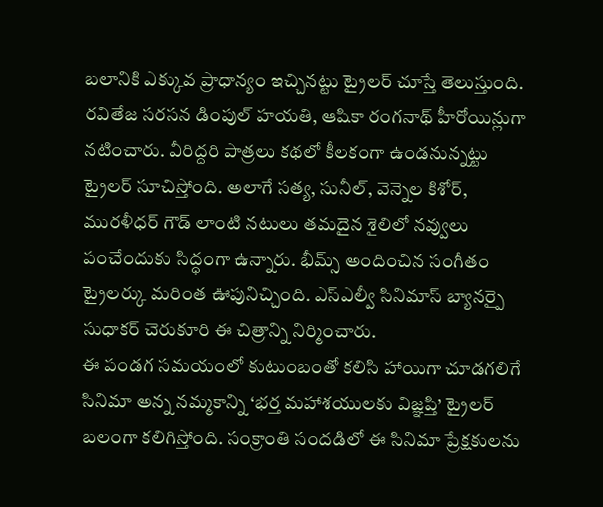బలానికి ఎక్కువ ప్రాధాన్యం ఇచ్చినట్టు ట్రైలర్ చూస్తే తెలుస్తుంది.
రవితేజ సరసన డింపుల్ హయతి, ఆషికా రంగనాథ్ హీరోయిన్లుగా నటించారు. వీరిద్దరి పాత్రలు కథలో కీలకంగా ఉండనున్నట్టు ట్రైలర్ సూచిస్తోంది. అలాగే సత్య, సునీల్, వెన్నెల కిశోర్, మురళీధర్ గౌడ్ లాంటి నటులు తమదైన శైలిలో నవ్వులు పంచేందుకు సిద్ధంగా ఉన్నారు. భీమ్స్ అందించిన సంగీతం ట్రైలర్కు మరింత ఊపునిచ్చింది. ఎస్ఎల్వీ సినిమాస్ బ్యానర్పై సుధాకర్ చెరుకూరి ఈ చిత్రాన్ని నిర్మించారు.
ఈ పండగ సమయంలో కుటుంబంతో కలిసి హాయిగా చూడగలిగే సినిమా అన్న నమ్మకాన్ని ‘భర్త మహాశయులకు విజ్ఞప్తి’ ట్రైలర్ బలంగా కలిగిస్తోంది. సంక్రాంతి సందడిలో ఈ సినిమా ప్రేక్షకులను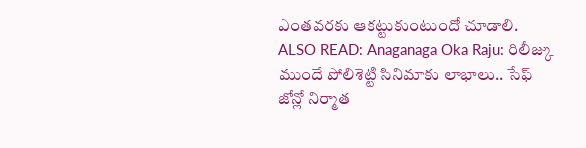ఎంతవరకు ఆకట్టుకుంటుందో చూడాలి.
ALSO READ: Anaganaga Oka Raju: రిలీజ్కు ముందే పోలిశెట్టి సినిమాకు లాభాలు.. సేఫ్ జోన్లో నిర్మాత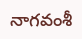నాగవంశీ